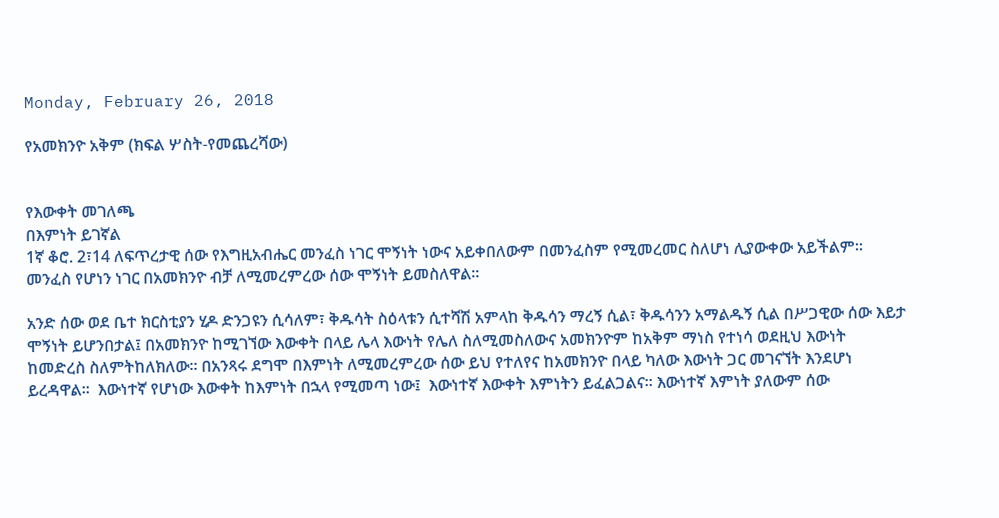Monday, February 26, 2018

የአመክንዮ አቅም (ክፍል ሦስት-የመጨረሻው)


የእውቀት መገለጫ
በእምነት ይገኛል
1ኛ ቆሮ. 2፣14 ለፍጥረታዊ ሰው የእግዚአብሔር መንፈስ ነገር ሞኝነት ነውና አይቀበለውም በመንፈስም የሚመረመር ስለሆነ ሊያውቀው አይችልም፡፡ መንፈስ የሆነን ነገር በአመክንዮ ብቻ ለሚመረምረው ሰው ሞኝነት ይመስለዋል፡፡

አንድ ሰው ወደ ቤተ ክርስቲያን ሂዶ ድንጋዩን ሲሳለም፣ ቅዱሳት ስዕላቱን ሲተሻሽ አምላከ ቅዱሳን ማረኝ ሲል፣ ቅዱሳንን አማልዱኝ ሲል በሥጋዊው ሰው እይታ ሞኝነት ይሆንበታል፤ በአመክንዮ ከሚገኘው እውቀት በላይ ሌላ እውነት የሌለ ስለሚመስለውና አመክንዮም ከአቅም ማነስ የተነሳ ወደዚህ እውነት ከመድረስ ስለምትከለክለው፡፡ በአንጻሩ ደግሞ በእምነት ለሚመረምረው ሰው ይህ የተለየና ከአመክንዮ በላይ ካለው እውነት ጋር መገናኘት እንደሆነ ይረዳዋል፡፡  እውነተኛ የሆነው እውቀት ከእምነት በኋላ የሚመጣ ነው፤  እውነተኛ እውቀት እምነትን ይፈልጋልና፡፡ እውነተኛ እምነት ያለውም ሰው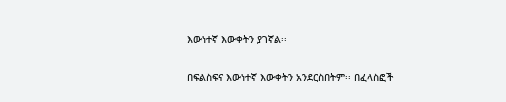እውነተኛ እውቀትን ያገኛል፡፡

በፍልስፍና እውነተኛ እውቀትን አንደርስበትም፡፡ በፈላስፎች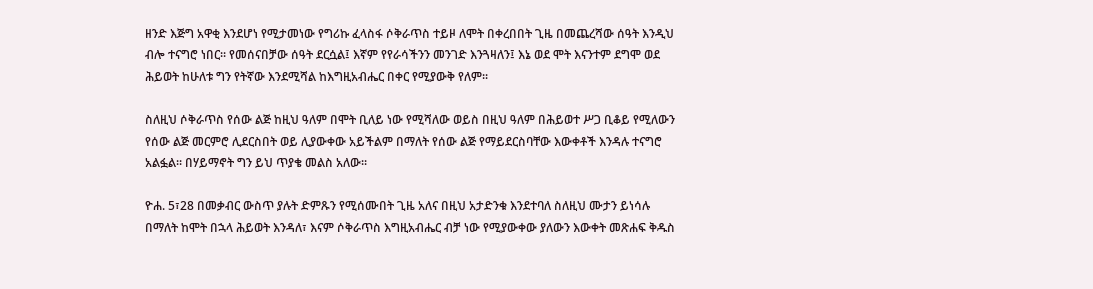ዘንድ እጅግ አዋቂ እንደሆነ የሚታመነው የግሪኩ ፈላስፋ ሶቅራጥስ ተይዞ ለሞት በቀረበበት ጊዜ በመጨረሻው ሰዓት እንዲህ ብሎ ተናግሮ ነበር፡፡ የመሰናበቻው ሰዓት ደርሷል፤ እኛም የየራሳችንን መንገድ እንጓዛለን፤ እኔ ወደ ሞት እናንተም ደግሞ ወደ ሕይወት ከሁለቱ ግን የትኛው እንደሚሻል ከእግዚአብሔር በቀር የሚያውቅ የለም፡፡

ስለዚህ ሶቅራጥስ የሰው ልጅ ከዚህ ዓለም በሞት ቢለይ ነው የሚሻለው ወይስ በዚህ ዓለም በሕይወተ ሥጋ ቢቆይ የሚለውን የሰው ልጅ መርምሮ ሊደርስበት ወይ ሊያውቀው አይችልም በማለት የሰው ልጅ የማይደርስባቸው እውቀቶች እንዳሉ ተናግሮ አልፏል፡፡ በሃይማኖት ግን ይህ ጥያቄ መልስ አለው፡፡

ዮሐ. 5፣28 በመቃብር ውስጥ ያሉት ድምጹን የሚሰሙበት ጊዜ አለና በዚህ አታድንቁ እንደተባለ ስለዚህ ሙታን ይነሳሉ በማለት ከሞት በኋላ ሕይወት እንዳለ፣ እናም ሶቅራጥስ እግዚአብሔር ብቻ ነው የሚያውቀው ያለውን እውቀት መጽሐፍ ቅዱስ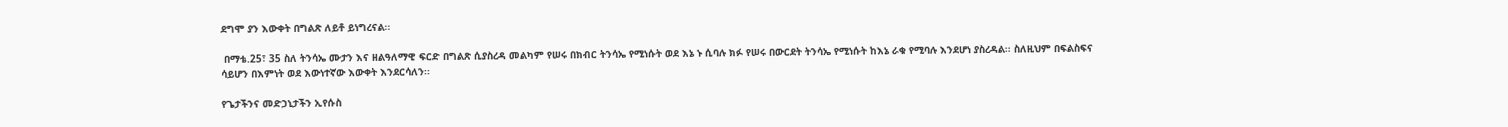ደግሞ ያን እውቀት በግልጽ ለይቶ ይነግረናል፡፡

 በማቴ.25፣ 35 ስለ ትንሳኤ ሙታን እና ዘልዓለማዊ ፍርድ በግልጽ ሲያስረዳ መልካም የሠሩ በክብር ትንሳኤ የሚነሱት ወደ እኔ ኑ ሲባሉ ክፉ የሠሩ በውርደት ትንሳኤ የሚነሱት ከእኔ ራቁ የሚባሉ እንደሆነ ያስረዳል፡፡ ስለዚህም በፍልስፍና ሳይሆን በእምነት ወደ እውነተኛው እውቀት እንደርሳለን፡፡

የጌታችንና መድኃኒታችን ኢየሱስ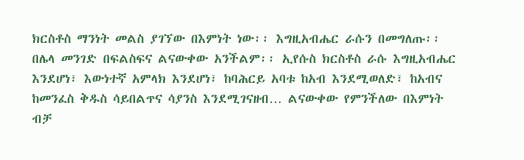ክርስቶስ ማንነት መልስ ያገኘው በእምነት ነው፡፡ እግዚአብሔር ራሱን በመግለጡ፡፡ በሌላ መንገድ በፍልስፍና ልናውቀው አንችልም፡፡ ኢየሱስ ክርስቶስ ራሱ እግዚአብሔር እንደሆነ፣ እውነተኛ አምላክ እንደሆነ፣ ከባሕርይ አባቱ ከአብ እንደሚወለድ፣ ከአብና ከመንፈስ ቅዱስ ሳይበልጥና ሳያንስ እንደሚገናዘብ… ልናውቀው የምንችለው በእምነት ብቻ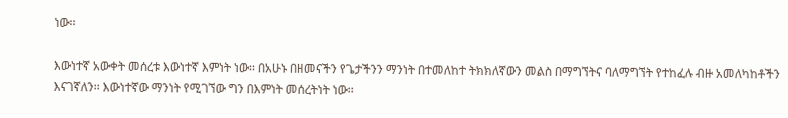ነው፡፡

እውነተኛ አውቀት መሰረቱ እውነተኛ እምነት ነው፡፡ በአሁኑ በዘመናችን የጌታችንን ማንነት በተመለከተ ትክክለኛውን መልስ በማግኘትና ባለማግኘት የተከፈሉ ብዙ አመለካከቶችን እናገኛለን፡፡ እውነተኛው ማንነት የሚገኘው ግን በእምነት መሰረትነት ነው፡፡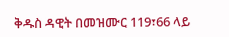ቅዱስ ዳዊት በመዝሙር 119፣66 ላይ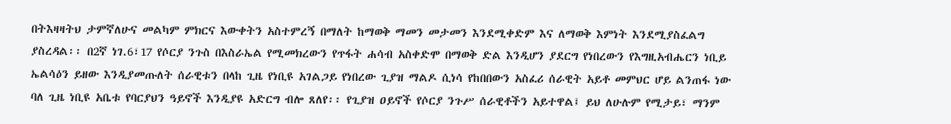በትእዛዛትህ ታምኛለሁና መልካም ምክርና እውቀትን አስተምረኝ በማለት ከማወቅ ማመን መታመን እንደሚቀድም እና ለማወቅ እምነት እንደሚያስፈልግ ያስረዳል፡፡ በ2ኛ ነገ.6፣17 የሶርያ ንጉስ በእስራኤል የሚመክረውን የጥፋት ሐሳብ አስቀድሞ በማወቅ ድል እንዲሆን ያደርግ የነበረውን የእግዚአብሔርን ነቢይ ኤልሳዕን ይዘው እንዲያመጡለት ሰራዊቱን በላከ ጊዜ የነቢዩ አገልጋይ የነበረው ጊያዝ ማልዶ ሲነሳ የከበበውን አስፈሪ ሰራዊት አይቶ መምህር ሆይ ልንጠፋ ነው ባለ ጊዜ ነቢዩ አቤቱ የባርያህን ዓይኖች እንዲያዩ አድርግ ብሎ ጸለየ፡፡ የጊያዝ ዐይኖች የሶርያ ንጉሥ ሰራዊቶችን አይተዋል፤ ይህ ለሁሉም የሚታይ፣ ማንም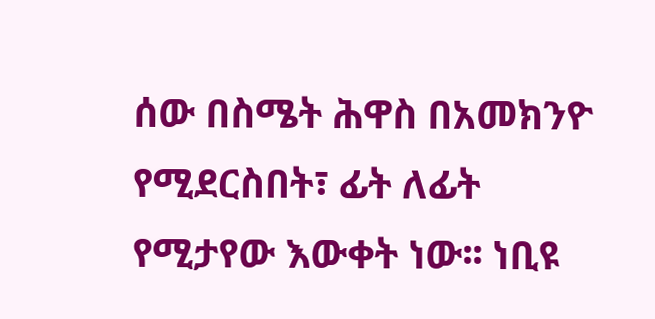ሰው በስሜት ሕዋስ በአመክንዮ የሚደርስበት፣ ፊት ለፊት የሚታየው እውቀት ነው፡፡ ነቢዩ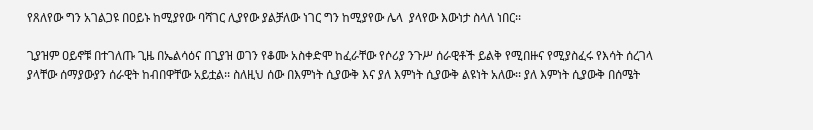የጸለየው ግን አገልጋዩ በዐይኑ ከሚያየው ባሻገር ሊያየው ያልቻለው ነገር ግን ከሚያየው ሌላ  ያላየው እውነታ ስላለ ነበር፡፡

ጊያዝም ዐይኖቹ በተገለጡ ጊዜ በኤልሳዕና በጊያዝ ወገን የቆሙ አስቀድሞ ከፈራቸው የሶሪያ ንጉሥ ሰራዊቶች ይልቅ የሚበዙና የሚያስፈሩ የእሳት ሰረገላ ያላቸው ሰማያውያን ሰራዊት ከብበዋቸው አይቷል፡፡ ስለዚህ ሰው በእምነት ሲያውቅ እና ያለ እምነት ሲያውቅ ልዩነት አለው፡፡ ያለ እምነት ሲያውቅ በሰሜት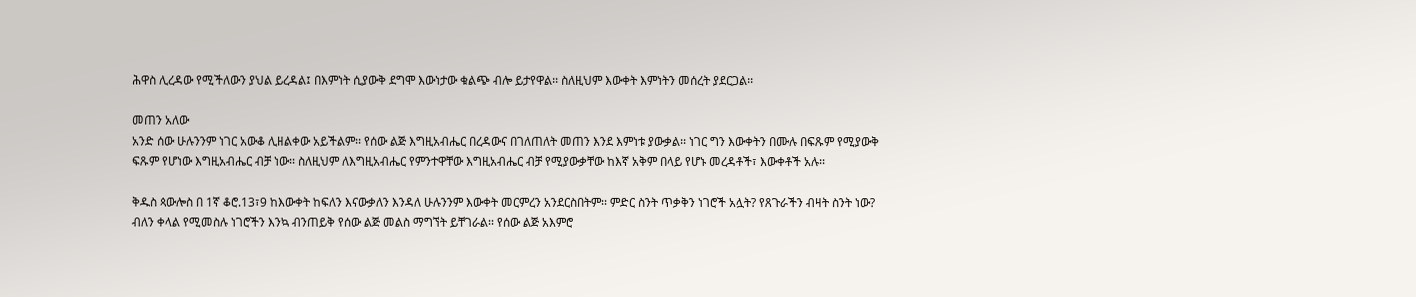ሕዋስ ሊረዳው የሚችለውን ያህል ይረዳል፤ በእምነት ሲያውቅ ደግሞ እውነታው ቁልጭ ብሎ ይታየዋል፡፡ ስለዚህም እውቀት እምነትን መሰረት ያደርጋል፡፡

መጠን አለው
አንድ ሰው ሁሉንንም ነገር አውቆ ሊዘልቀው አይችልም፡፡ የሰው ልጅ እግዚአብሔር በረዳውና በገለጠለት መጠን እንደ እምነቱ ያውቃል፡፡ ነገር ግን እውቀትን በሙሉ በፍጹም የሚያውቅ ፍጹም የሆነው እግዚአብሔር ብቻ ነው፡፡ ስለዚህም ለእግዚአብሔር የምንተዋቸው እግዚአብሔር ብቻ የሚያውቃቸው ከእኛ አቅም በላይ የሆኑ መረዳቶች፣ እውቀቶች አሉ፡፡

ቅዱስ ጳውሎስ በ 1ኛ ቆሮ.13፣9 ከእውቀት ከፍለን እናውቃለን እንዳለ ሁሉንንም እውቀት መርምረን አንደርስበትም፡፡ ምድር ስንት ጥቃቅን ነገሮች አሏት? የጸጉራችን ብዛት ስንት ነው? ብለን ቀላል የሚመስሉ ነገሮችን እንኳ ብንጠይቅ የሰው ልጅ መልስ ማግኘት ይቸገራል፡፡ የሰው ልጅ አእምሮ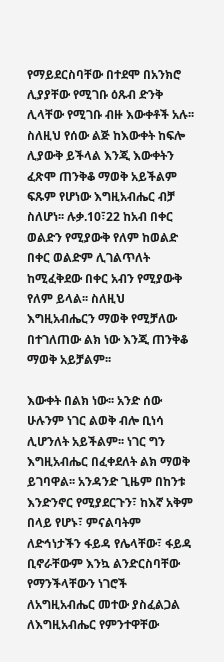የማይደርስባቸው በተደሞ በአንክሮ ሊያያቸው የሚገቡ ዕጹብ ድንቅ ሊላቸው የሚገቡ ብዙ እውቀቶች አሉ፡፡ ስለዚህ የሰው ልጅ ከእውቀት ከፍሎ ሊያውቅ ይችላል እንጂ እውቀትን ፈጽሞ ጠንቅቆ ማወቅ አይችልም ፍጹም የሆነው እግዚአብሔር ብቻ ስለሆነ፡፡ ሉቃ.10፣22 ከአብ በቀር ወልድን የሚያውቅ የለም ከወልድ በቀር ወልድም ሊገልጥለት ከሚፈቅደው በቀር አብን የሚያውቅ የለም ይላል፡፡ ስለዚህ እግዚአብሔርን ማወቅ የሚቻለው በተገለጠው ልክ ነው እንጂ ጠንቅቆ ማወቅ አይቻልም፡፡

እውቀት በልክ ነው፡፡ አንድ ሰው ሁሉንም ነገር ልወቅ ብሎ ቢነሳ ሊሆንለት አይችልም፡፡ ነገር ግን እግዚአብሔር በፈቀደለት ልክ ማወቅ ይገባዋል፡፡ አንዳንድ ጊዜም በከንቱ እንድንኖር የሚያደርጉን፣ ከእኛ አቅም በላይ የሆኑ፣ ምናልባትም ለድኅነታችን ፋይዳ የሌላቸው፣ ፋይዳ ቢኖራቸውም እንኳ ልንድርስባቸው የማንችላቸውን ነገሮች ለአግዚአብሔር መተው ያስፈልጋል ለእግዚአብሔር የምንተዋቸው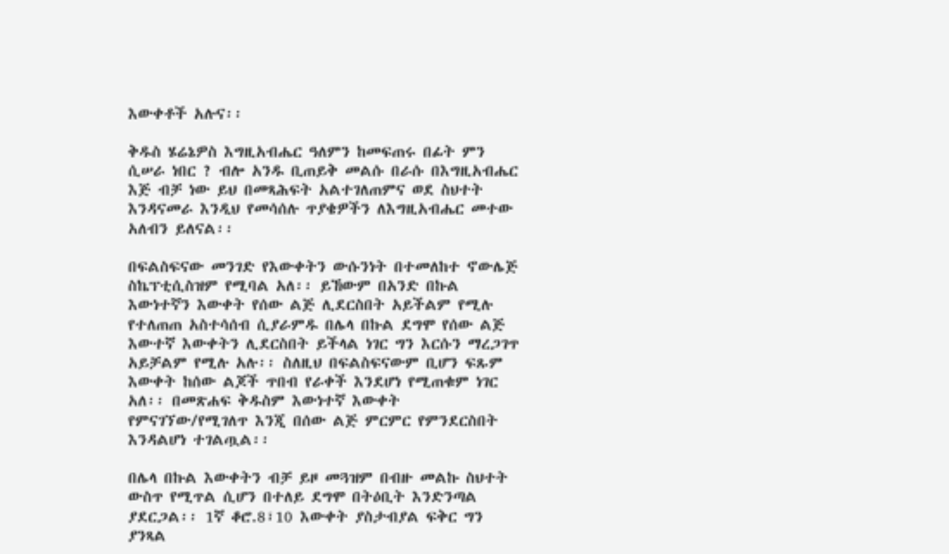እውቀቶች አሉና፡፡

ቅዱስ ሄሬኔዎስ እግዚአብሔር ዓለምን ከመፍጠሩ በፊት ምን ሲሠራ ነበር ? ብሎ አንዱ ቢጠይቅ መልሱ በራሱ በእግዚአብሔር እጅ ብቻ ነው ይህ በመጻሕፍት አልተገለጠምና ወደ ስህተት እንዳናመራ እንዲህ የመሳሰሉ ጥያቄዎችን ለእግዚአብሔር መተው አለብን ይለናል፡፡

በፍልስፍናው መንገድ የእውቀትን ውሱንነት በተመለከተ ኖውሌጅ ስኬፕቲሲስዝም የሚባል አለ፡፡ ይኸውም በአንድ በኩል እውነተኛን እውቀት የሰው ልጅ ሊደርስበት አይችልም የሚሉ የተለጠጠ አስተሳሰብ ሲያራምዱ በሌላ በኩል ደግሞ የሰው ልጅ እውተኛ እውቀትን ሊደርስበት ይችላል ነገር ግን እርሱን ማረጋገጥ አይቻልም የሚሉ አሉ፡፡ ስለዚህ በፍልስፍናውም ቢሆን ፍጹም እውቀት ከሰው ልጆች ጥበብ የራቀች እንደሆነ የሚጠቁም ነገር አለ፡፡ በመጽሐፍ ቅዱስም እውነተኛ እውቀት የምናገኘው/የሚገለጥ እንጂ በሰው ልጅ ምርምር የምንደርስበት እንዳልሆነ ተገልጧል፡፡

በሌላ በኩል እውቀትን ብቻ ይዞ መጓዝም በብዙ መልኩ ስህተት ውስጥ የሚጥል ሲሆን በተለይ ደግሞ በትዕቢት እንድንጣል ያደርጋል፡፡ 1ኛ ቆሮ.8፣10 እውቀት ያስታብያል ፍቅር ግን ያንጻል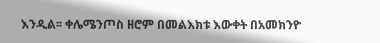እንዲል፡፡ ቀሌሜንጦስ ዘሮም በመልእክቱ እውቀት በአመክንዮ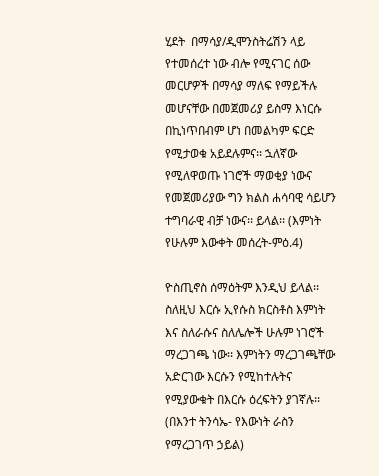ሂደት  በማሳያ/ዲሞንስትሬሽን ላይ የተመሰረተ ነው ብሎ የሚናገር ሰው መርሆዎች በማሳያ ማለፍ የማይችሉ መሆናቸው በመጀመሪያ ይስማ እነርሱ በኪነጥበብም ሆነ በመልካም ፍርድ የሚታወቁ አይደሉምና፡፡ ኋለኛው የሚለዋወጡ ነገሮች ማወቂያ ነውና የመጀመሪያው ግን ክልስ ሐሳባዊ ሳይሆን ተግባራዊ ብቻ ነውና፡፡ ይላል፡፡ (እምነት የሁሉም እውቀት መሰረት-ምዕ.4)

ዮስጢኖስ ሰማዕትም እንዲህ ይላል፡፡ ስለዚህ እርሱ ኢየሱስ ክርስቶስ እምነት እና ስለራሱና ስለሌሎች ሁሉም ነገሮች ማረጋገጫ ነው፡፡ እምነትን ማረጋገጫቸው አድርገው እርሱን የሚከተሉትና የሚያውቁት በእርሱ ዕረፍትን ያገኛሉ፡፡ (በእንተ ትንሳኤ- የእውነት ራስን የማረጋገጥ ኃይል)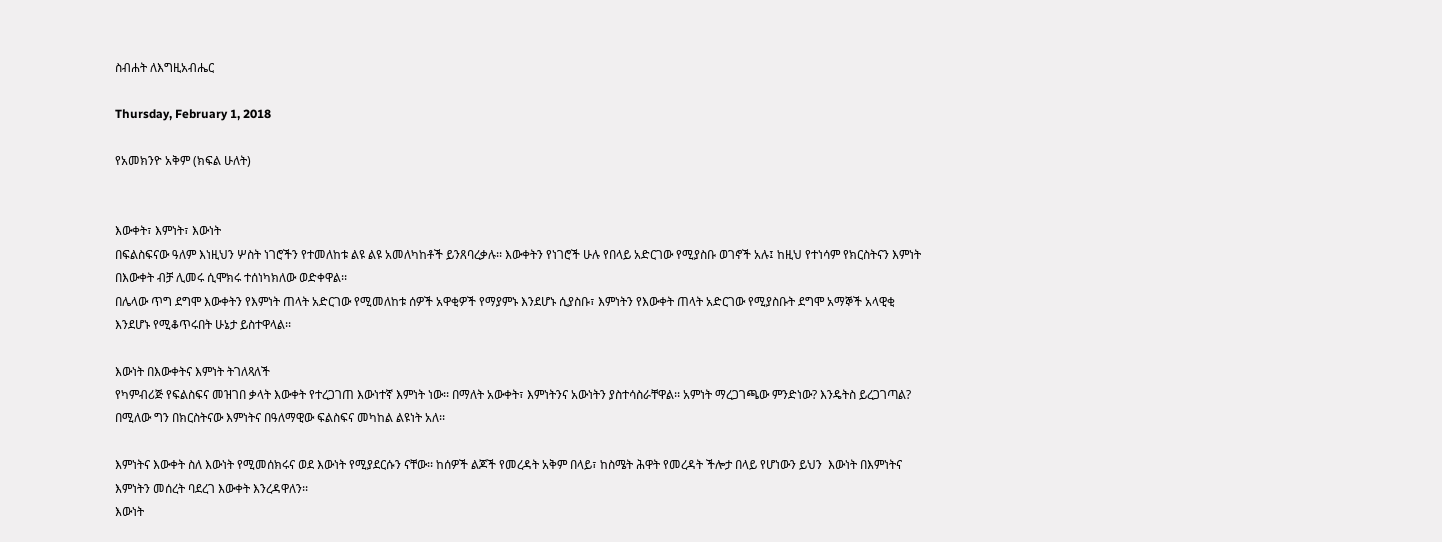ስብሐት ለእግዚአብሔር

Thursday, February 1, 2018

የአመክንዮ አቅም (ክፍል ሁለት)


እውቀት፣ እምነት፣ እውነት
በፍልስፍናው ዓለም እነዚህን ሦስት ነገሮችን የተመለከቱ ልዩ ልዩ አመለካከቶች ይንጸባረቃሉ፡፡ እውቀትን የነገሮች ሁሉ የበላይ አድርገው የሚያስቡ ወገኖች አሉ፤ ከዚህ የተነሳም የክርስትናን እምነት በእውቀት ብቻ ሊመሩ ሲሞክሩ ተሰነካክለው ወድቀዋል፡፡
በሌላው ጥግ ደግሞ እውቀትን የእምነት ጠላት አድርገው የሚመለከቱ ሰዎች አዋቂዎች የማያምኑ እንደሆኑ ሲያስቡ፣ እምነትን የእውቀት ጠላት አድርገው የሚያስቡት ደግሞ አማኞች አላዊቂ እንደሆኑ የሚቆጥሩበት ሁኔታ ይስተዋላል፡፡

እውነት በእውቀትና እምነት ትገለጻለች
የካምብሪጅ የፍልስፍና መዝገበ ቃላት እውቀት የተረጋገጠ እውነተኛ እምነት ነው፡፡ በማለት አውቀት፣ እምነትንና አውነትን ያስተሳስራቸዋል፡፡ አምነት ማረጋገጫው ምንድነው? እንዴትስ ይረጋገጣል? በሚለው ግን በክርስትናው እምነትና በዓለማዊው ፍልስፍና መካከል ልዩነት አለ፡፡

እምነትና እውቀት ስለ እውነት የሚመሰክሩና ወደ እውነት የሚያደርሱን ናቸው፡፡ ከሰዎች ልጆች የመረዳት አቅም በላይ፣ ከስሜት ሕዋት የመረዳት ችሎታ በላይ የሆነውን ይህን  እውነት በእምነትና እምነትን መሰረት ባደረገ እውቀት እንረዳዋለን፡፡
እውነት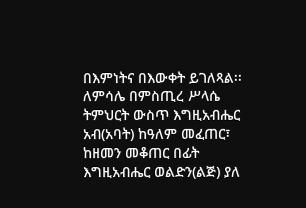በእምነትና በእውቀት ይገለጻል፡፡ ለምሳሌ በምስጢረ ሥላሴ ትምህርት ውስጥ እግዚአብሔር አብ(አባት) ከዓለም መፈጠር፣ ከዘመን መቆጠር በፊት እግዚአብሔር ወልድን(ልጅ) ያለ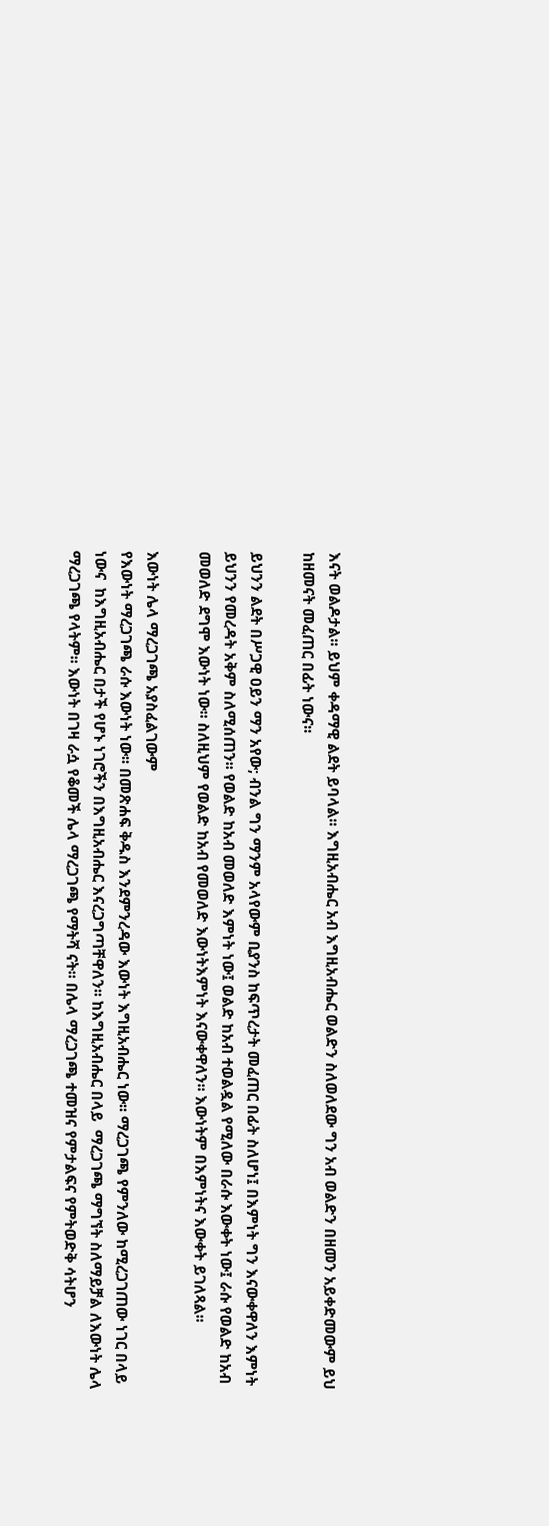እናት ወልዶታል፡፡ ይህም ቀዳማዊ ልደት ይባላል፡፡ እግዚአብሔር አብ እግዚአብሔር ወልድን ስለወለደው ግን አብ ወልድን በዘመን አይቀድመውም ይህ ከዘመናት መፈጠር በፊት ነውና፡፡

ይህንን ልደት በሥጋዊ ዐይን ማን አየው; ብንል ግን ማንም አላየውም ቢያንስ ከፍጥረታት መፈጠር በፊት ስለሆነ፤ በእምነት ግን እናውቀዋለን እምነት ይህንን የመረዳት አቅም ስለሚሰጠን፡፡ የወልድ ከአብ መወለድ እምነት ነው፤ ወልድ ከአብ ተወልዷል የሚለው በራሱ እውቀት ነው፤ ራሱ የወልድ ከአብ መወለድ ደግሞ እውነት ነው፡፡ ስለዚህም የወልድ ከአብ የመወለድ እውነትእምነት እናውቀዋለን፡፡ እውነትም በእምነትና እውቀት ይገለጻል፡፡

እውነት ሌላ ማረጋገጫ አያስፈልገውም
የእውነት ማረጋገጫ ራሱ እውነት ነው፡፡ በመጽሐፍ ቅዱስ እንደምንረዳው እውነት እግዚአብሔር ነው፡፡ ማረጋገጫ የምንለው ከሚረጋገጠው ነገር በላይ ነውና  ከእግዚአብሔር በታች የሆኑ ነገሮችን በእግዚአብሔር እናረጋግጣቸዋለን፡፡ ከእግዚአብሔር በላይ  ማረጋገጫ ማግኘት ስለማይቻል ለእውነት ሌላ ማረጋገጫ የላትም፡፡ እውነት በገዛ ራሷ የቆመች ሌላ ማረጋገጫ የማትሻ ናት፡፡ በሌላ ማረጋገጫ ተመዝና የምታልፍና የምትወድቅ ሳትሆን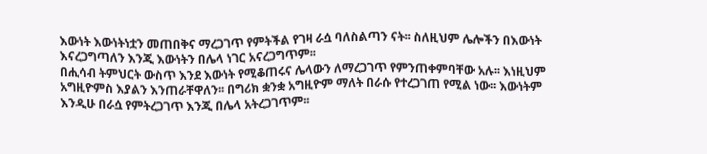እውነት እውነትነቷን መጠበቅና ማረጋገጥ የምትችል የገዛ ራሷ ባለስልጣን ናት፡፡ ስለዚህም ሌሎችን በእውነት እናረጋግጣለን እንጂ እውነትን በሌላ ነገር አናረጋግጥም፡፡
በሒሳብ ትምህርት ውስጥ እንደ እውነት የሚቆጠሩና ሌላውን ለማረጋገጥ የምንጠቀምባቸው አሉ፡፡ እነዚህም አግዚዮምስ እያልን እንጠራቸዋለን፡፡ በግሪክ ቋንቋ አግዚዮም ማለት በራሱ የተረጋገጠ የሚል ነው፡፡ እውነትም እንዲሁ በራሷ የምትረጋገጥ እንጂ በሌላ አትረጋገጥም፡፡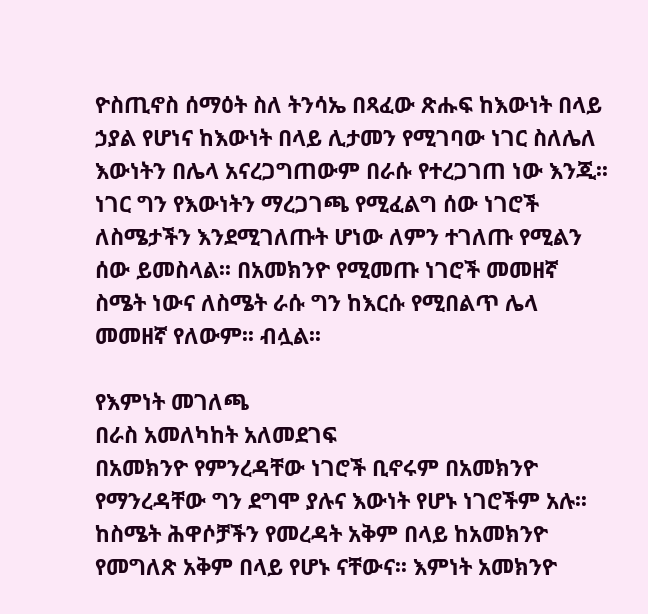ዮስጢኖስ ሰማዕት ስለ ትንሳኤ በጻፈው ጽሑፍ ከእውነት በላይ ኃያል የሆነና ከእውነት በላይ ሊታመን የሚገባው ነገር ስለሌለ እውነትን በሌላ አናረጋግጠውም በራሱ የተረጋገጠ ነው እንጂ፡፡ ነገር ግን የእውነትን ማረጋገጫ የሚፈልግ ሰው ነገሮች ለስሜታችን እንደሚገለጡት ሆነው ለምን ተገለጡ የሚልን ሰው ይመስላል፡፡ በአመክንዮ የሚመጡ ነገሮች መመዘኛ ስሜት ነውና ለስሜት ራሱ ግን ከእርሱ የሚበልጥ ሌላ መመዘኛ የለውም፡፡ ብሏል፡፡

የእምነት መገለጫ
በራስ አመለካከት አለመደገፍ
በአመክንዮ የምንረዳቸው ነገሮች ቢኖሩም በአመክንዮ የማንረዳቸው ግን ደግሞ ያሉና እውነት የሆኑ ነገሮችም አሉ፡፡ ከስሜት ሕዋሶቻችን የመረዳት አቅም በላይ ከአመክንዮ የመግለጽ አቅም በላይ የሆኑ ናቸውና፡፡ እምነት አመክንዮ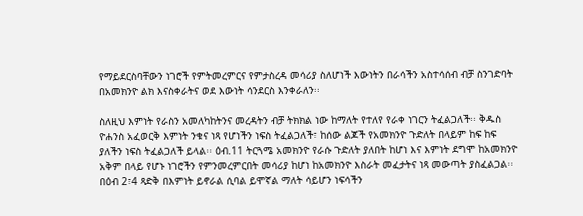የማይደርስባቸውን ነገሮች የምትመረምርና የምታስረዳ መሳሪያ ስለሆነች እውነትን በራሳችን አስተሳሰብ ብቻ ስንገድባት በአመክንዮ ልክ እናስቀራትና ወደ እውነት ሳንደርስ እንቀራለን፡፡

ስለዚህ እምነት የራስን አመለካከትንና መረዳትን ብቻ ትክክል ነው ከማለት የተለየ የራቀ ነገርን ትፈልጋለች፡፡ ቅዱስ ዮሐንስ አፈወርቅ እምነት ንቁና ነጻ የሆነችን ነፍስ ትፈልጋለች፣ ከሰው ልጆች የአመክንዮ ጉድለት በላይም ከፍ ከፍ ያለችን ነፍስ ትፈልጋለች ይላል፡፡ ዕብ.11 ትርጓሜ አመክንዮ የራሱ ጉድለት ያለበት ከሆነ እና እምነት ደግሞ ከአመክንዮ አቅም በላይ የሆኑ ነገሮችን የምንመረምርበት መሳሪያ ከሆነ ከአመክንዮ እስራት መፈታትና ነጻ መውጣት ያስፈልጋል፡፡ በዕብ 2፣4 ጻድቅ በእምነት ይኖራል ሲባል ይሞኛል ማለት ሳይሆን ነፍሳችን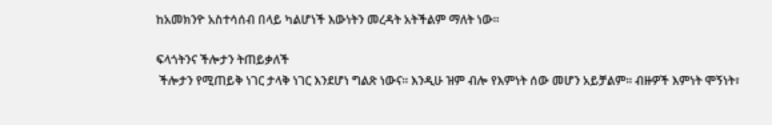ከአመክንዮ አስተሳሰብ በላይ ካልሆነች እውነትን መረዳት አትችልም ማለት ነው፡፡

ፍላጎትንና ችሎታን ትጠይቃለች
 ችሎታን የሚጠይቅ ነገር ታላቅ ነገር እንደሆነ ግልጽ ነውና፡፡ እንዲሁ ዝም ብሎ የእምነት ሰው መሆን አይቻልም፡፡ ብዙዎች እምነት ሞኝነት፣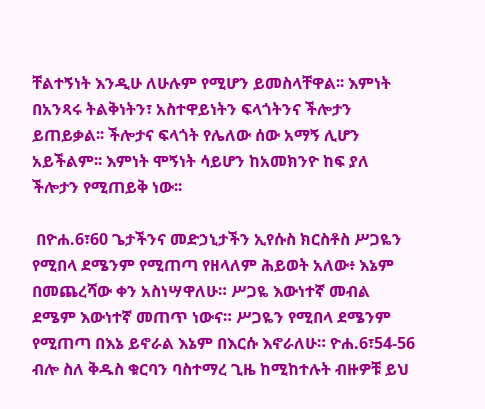ቸልተኝነት እንዲሁ ለሁሉም የሚሆን ይመስላቸዋል፡፡ እምነት በአንጻሩ ትልቅነትን፣ አስተዋይነትን ፍላጎትንና ችሎታን ይጠይቃል፡፡ ችሎታና ፍላጎት የሌለው ሰው አማኝ ሊሆን አይችልም፡፡ እምነት ሞኝነት ሳይሆን ከአመክንዮ ከፍ ያለ ችሎታን የሚጠይቅ ነው፡፡

 በዮሐ.6፣60 ጌታችንና መድኃኒታችን ኢየሱስ ክርስቶስ ሥጋዬን የሚበላ ደሜንም የሚጠጣ የዘላለም ሕይወት አለው፥ እኔም በመጨረሻው ቀን አስነሣዋለሁ። ሥጋዬ እውነተኛ መብል ደሜም እውነተኛ መጠጥ ነውና። ሥጋዬን የሚበላ ደሜንም የሚጠጣ በእኔ ይኖራል እኔም በእርሱ እኖራለሁ። ዮሐ.6፣54-56 ብሎ ስለ ቅዱስ ቁርባን ባስተማረ ጊዜ ከሚከተሉት ብዙዎቹ ይህ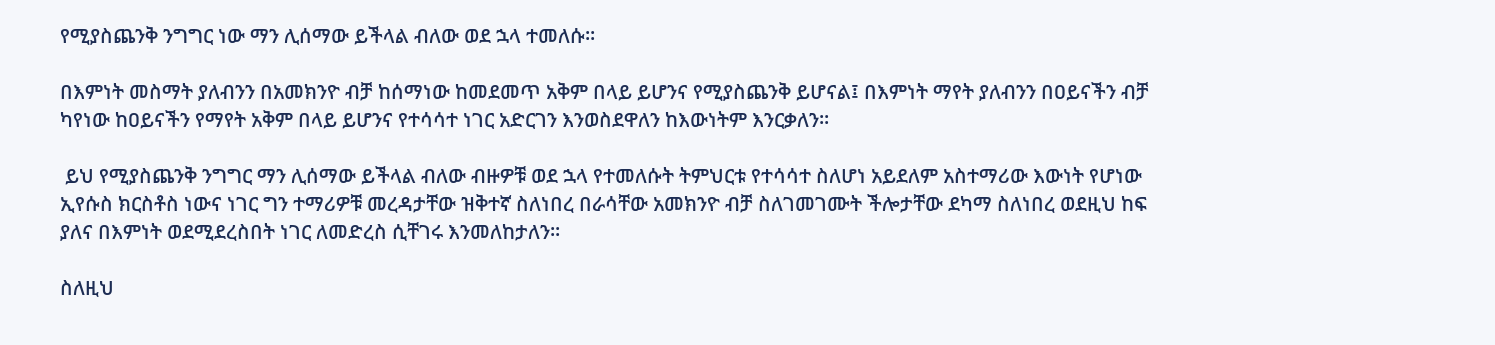የሚያስጨንቅ ንግግር ነው ማን ሊሰማው ይችላል ብለው ወደ ኋላ ተመለሱ፡፡

በእምነት መስማት ያለብንን በአመክንዮ ብቻ ከሰማነው ከመደመጥ አቅም በላይ ይሆንና የሚያስጨንቅ ይሆናል፤ በእምነት ማየት ያለብንን በዐይናችን ብቻ ካየነው ከዐይናችን የማየት አቅም በላይ ይሆንና የተሳሳተ ነገር አድርገን እንወስደዋለን ከእውነትም እንርቃለን፡፡

 ይህ የሚያስጨንቅ ንግግር ማን ሊሰማው ይችላል ብለው ብዙዎቹ ወደ ኋላ የተመለሱት ትምህርቱ የተሳሳተ ስለሆነ አይደለም አስተማሪው እውነት የሆነው ኢየሱስ ክርስቶስ ነውና ነገር ግን ተማሪዎቹ መረዳታቸው ዝቅተኛ ስለነበረ በራሳቸው አመክንዮ ብቻ ስለገመገሙት ችሎታቸው ደካማ ስለነበረ ወደዚህ ከፍ ያለና በእምነት ወደሚደረስበት ነገር ለመድረስ ሲቸገሩ እንመለከታለን፡፡

ስለዚህ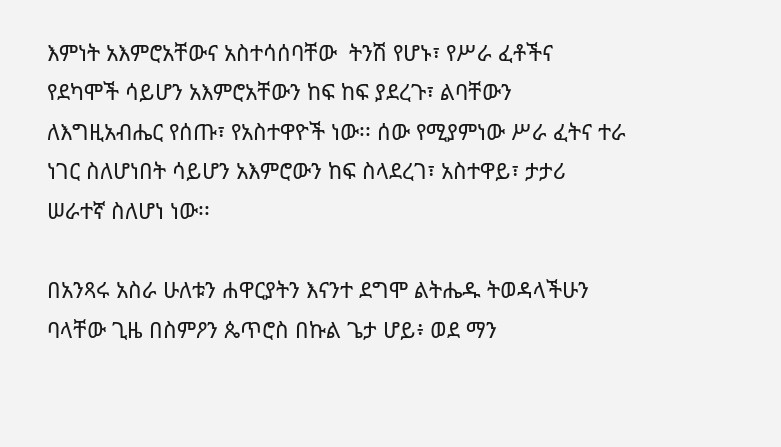እምነት አእምሮአቸውና አስተሳሰባቸው  ትንሽ የሆኑ፣ የሥራ ፈቶችና የደካሞች ሳይሆን አእምሮአቸውን ከፍ ከፍ ያደረጉ፣ ልባቸውን ለእግዚአብሔር የሰጡ፣ የአስተዋዮች ነው፡፡ ሰው የሚያምነው ሥራ ፈትና ተራ ነገር ስለሆነበት ሳይሆን አእምሮውን ከፍ ስላደረገ፣ አስተዋይ፣ ታታሪ ሠራተኛ ስለሆነ ነው፡፡

በአንጻሩ አስራ ሁለቱን ሐዋርያትን እናንተ ደግሞ ልትሔዱ ትወዳላችሁን ባላቸው ጊዜ በስምዖን ጴጥሮስ በኩል ጌታ ሆይ፥ ወደ ማን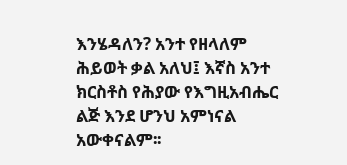እንሄዳለን? አንተ የዘላለም ሕይወት ቃል አለህ፤ እኛስ አንተ ክርስቶስ የሕያው የእግዚአብሔር ልጅ እንደ ሆንህ አምነናል አውቀናልም፡፡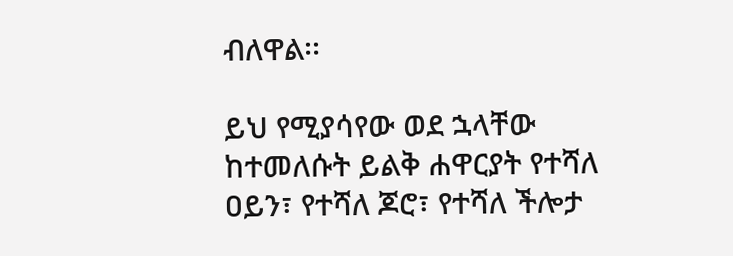ብለዋል፡፡

ይህ የሚያሳየው ወደ ኋላቸው ከተመለሱት ይልቅ ሐዋርያት የተሻለ ዐይን፣ የተሻለ ጆሮ፣ የተሻለ ችሎታ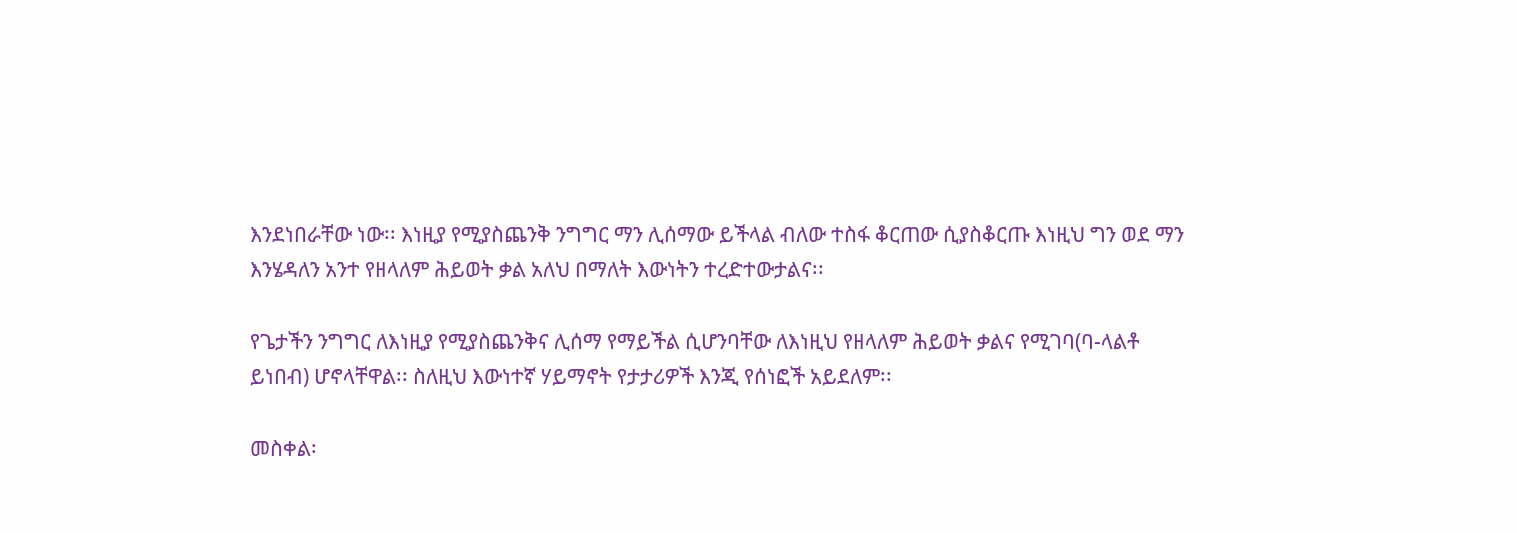እንደነበራቸው ነው፡፡ እነዚያ የሚያስጨንቅ ንግግር ማን ሊሰማው ይችላል ብለው ተስፋ ቆርጠው ሲያስቆርጡ እነዚህ ግን ወደ ማን እንሄዳለን አንተ የዘላለም ሕይወት ቃል አለህ በማለት እውነትን ተረድተውታልና፡፡

የጌታችን ንግግር ለእነዚያ የሚያስጨንቅና ሊሰማ የማይችል ሲሆንባቸው ለእነዚህ የዘላለም ሕይወት ቃልና የሚገባ(ባ-ላልቶ ይነበብ) ሆኖላቸዋል፡፡ ስለዚህ እውነተኛ ሃይማኖት የታታሪዎች እንጂ የሰነፎች አይደለም፡፡

መስቀል፡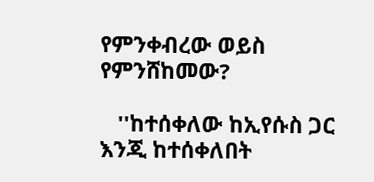የምንቀብረው ወይስ የምንሸከመው?

   ''ከተሰቀለው ከኢየሱስ ጋር እንጂ ከተሰቀለበት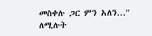መስቀሉ ጋር ምን አለን...'' ለሚሉት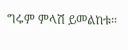ግሩም ምላሽ ይመልከቱ።